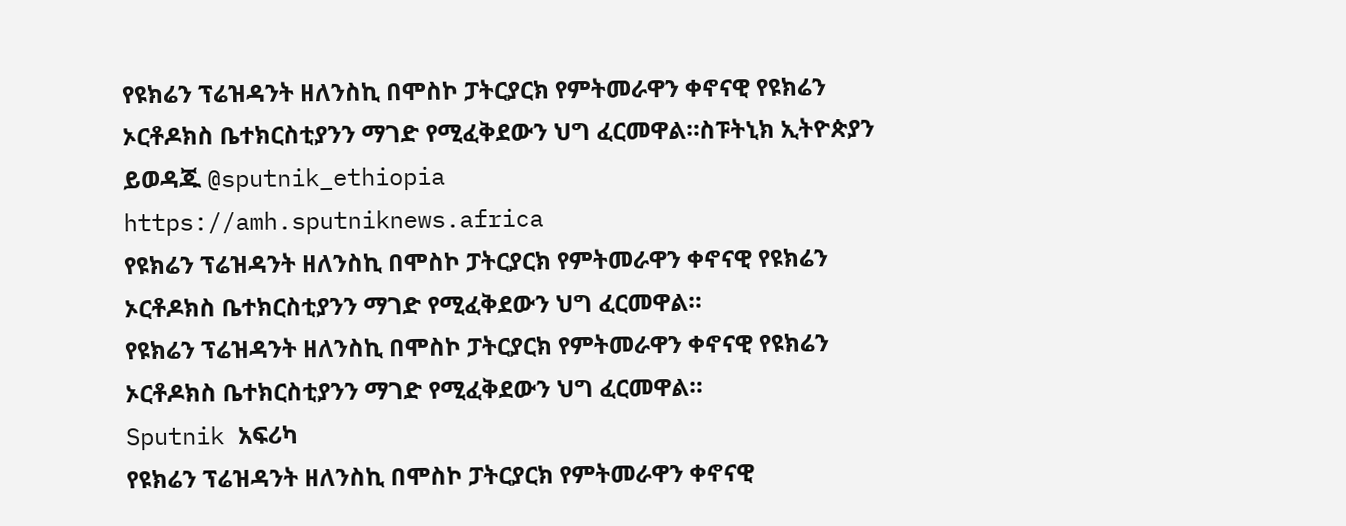የዩክሬን ፕሬዝዳንት ዘለንስኪ በሞስኮ ፓትርያርክ የምትመራዋን ቀኖናዊ የዩክሬን ኦርቶዶክስ ቤተክርስቲያንን ማገድ የሚፈቅደውን ህግ ፈርመዋል።ስፑትኒክ ኢትዮጵያን ይወዳጁ @sputnik_ethiopia
https://amh.sputniknews.africa
የዩክሬን ፕሬዝዳንት ዘለንስኪ በሞስኮ ፓትርያርክ የምትመራዋን ቀኖናዊ የዩክሬን ኦርቶዶክስ ቤተክርስቲያንን ማገድ የሚፈቅደውን ህግ ፈርመዋል።
የዩክሬን ፕሬዝዳንት ዘለንስኪ በሞስኮ ፓትርያርክ የምትመራዋን ቀኖናዊ የዩክሬን ኦርቶዶክስ ቤተክርስቲያንን ማገድ የሚፈቅደውን ህግ ፈርመዋል።
Sputnik አፍሪካ
የዩክሬን ፕሬዝዳንት ዘለንስኪ በሞስኮ ፓትርያርክ የምትመራዋን ቀኖናዊ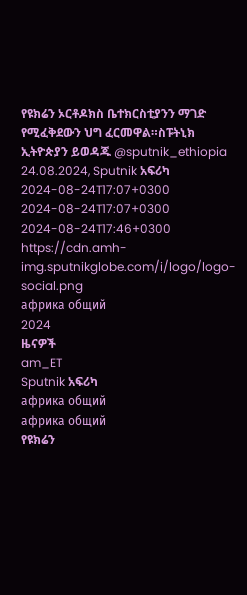የዩክሬን ኦርቶዶክስ ቤተክርስቲያንን ማገድ የሚፈቅደውን ህግ ፈርመዋል።ስፑትኒክ ኢትዮጵያን ይወዳጁ @sputnik_ethiopia 24.08.2024, Sputnik አፍሪካ
2024-08-24T17:07+0300
2024-08-24T17:07+0300
2024-08-24T17:46+0300
https://cdn.amh-img.sputnikglobe.com/i/logo/logo-social.png
африка общий
2024
ዜናዎች
am_ET
Sputnik አፍሪካ
африка общий
африка общий
የዩክሬን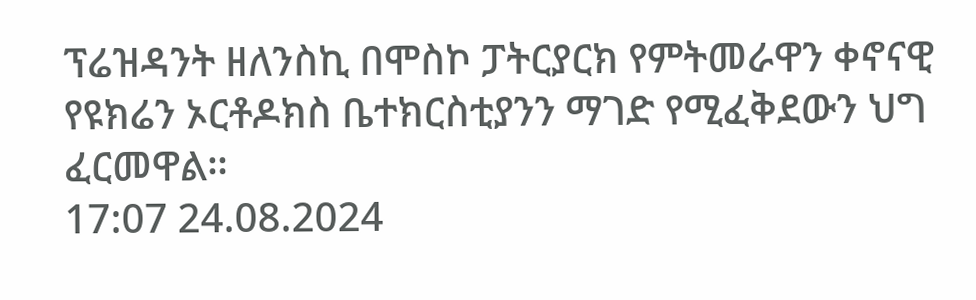ፕሬዝዳንት ዘለንስኪ በሞስኮ ፓትርያርክ የምትመራዋን ቀኖናዊ የዩክሬን ኦርቶዶክስ ቤተክርስቲያንን ማገድ የሚፈቅደውን ህግ ፈርመዋል።
17:07 24.08.2024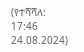(የተሻሻለ: 17:46 24.08.2024)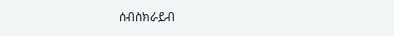ሰብስክራይብ